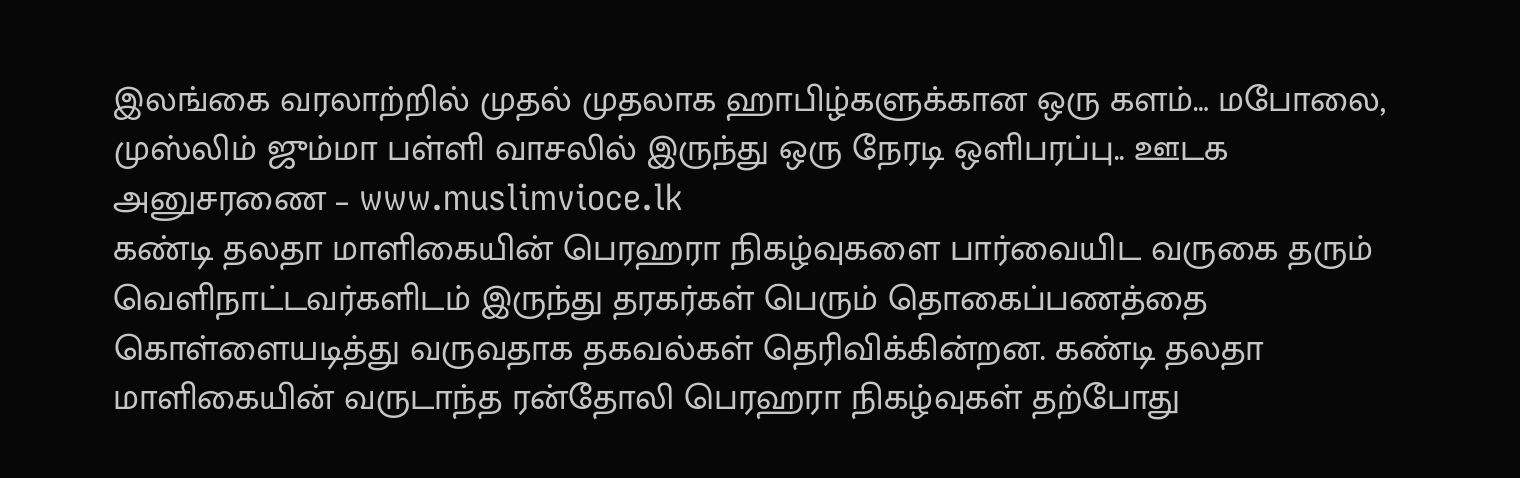இலங்கை வரலாற்றில் முதல் முதலாக ஹாபிழ்களுக்கான ஒரு களம்… மபோலை, முஸ்லிம் ஜும்மா பள்ளி வாசலில் இருந்து ஒரு நேரடி ஒளிபரப்பு.. ஊடக அனுசரணை – www.muslimvioce.lk
கண்டி தலதா மாளிகையின் பெரஹரா நிகழ்வுகளை பார்வையிட வருகை தரும் வெளிநாட்டவர்களிடம் இருந்து தரகர்கள் பெரும் தொகைப்பணத்தை கொள்ளையடித்து வருவதாக தகவல்கள் தெரிவிக்கின்றன. கண்டி தலதா மாளிகையின் வருடாந்த ரன்தோலி பெரஹரா நிகழ்வுகள் தற்போது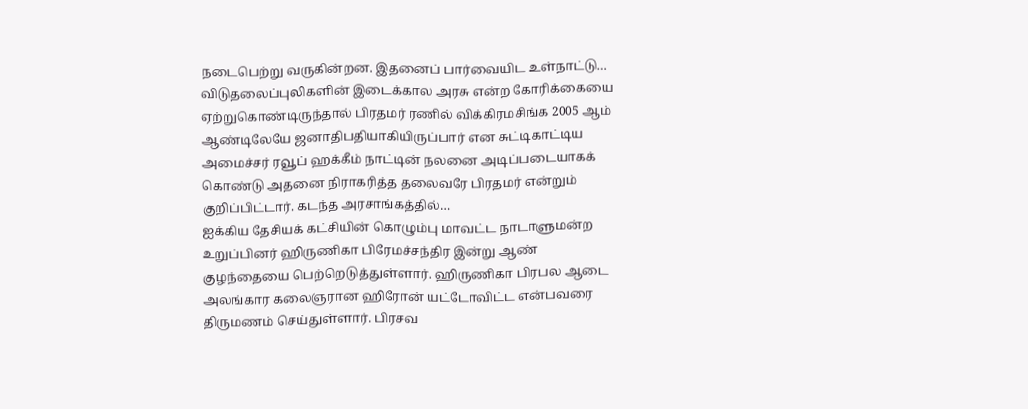நடைபெற்று வருகின்றன. இதனைப் பார்வையிட உள்நாட்டு…
விடுதலைப்புலிகளின் இடைக்கால அரசு என்ற கோரிக்கையை ஏற்றுகொண்டிருந்தால் பிரதமர் ரணில் விக்கிரமசிங்க 2005 ஆம் ஆண்டிலேயே ஜனாதிபதியாகியிருப்பார் என சுட்டிகாட்டிய அமைச்சர் ரவூப் ஹக்கீம் நாட்டின் நலனை அடிப்படையாகக் கொண்டு அதனை நிராகரித்த தலைவரே பிரதமர் என்றும் குறிப்பிட்டார். கடந்த அரசாங்கத்தில்…
ஐக்கிய தேசியக் கட்சியின் கொழும்பு மாவட்ட நாடாளுமன்ற உறுப்பினர் ஹிருணிகா பிரேமச்சந்திர இன்று ஆண் குழந்தையை பெற்றெடுத்துள்ளார். ஹிருணிகா பிரபல ஆடை அலங்கார கலைஞரான ஹிரோன் யட்டோவிட்ட என்பவரை திருமணம் செய்துள்ளார். பிரசவ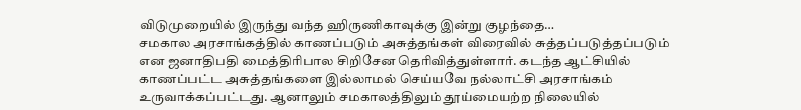விடுமுறையில் இருந்து வந்த ஹிருணிகாவுக்கு இன்று குழந்தை…
சமகால அரசாங்கத்தில் காணப்படும் அசுத்தங்கள் விரைவில் சுத்தப்படுத்தப்படும் என ஜனாதிபதி மைத்திரிபால சிறிசேன தெரிவித்துள்ளார். கடந்த ஆட்சியில் காணப்பட்ட அசுத்தங்களை இல்லாமல் செய்யவே நல்லாட்சி அரசாங்கம் உருவாக்கப்பட்டது. ஆனாலும் சமகாலத்திலும் தூய்மையற்ற நிலையில்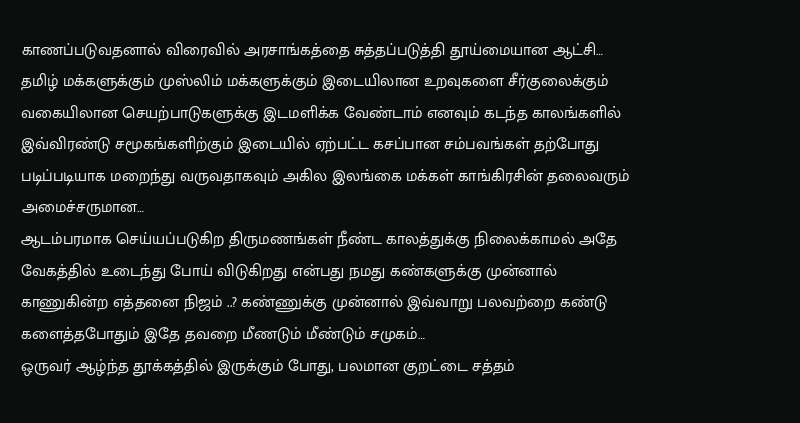காணப்படுவதனால் விரைவில் அரசாங்கத்தை சுத்தப்படுத்தி தூய்மையான ஆட்சி…
தமிழ் மக்களுக்கும் முஸ்லிம் மக்களுக்கும் இடையிலான உறவுகளை சீர்குலைக்கும் வகையிலான செயற்பாடுகளுக்கு இடமளிக்க வேண்டாம் எனவும் கடந்த காலங்களில் இவ்விரண்டு சமூகங்களிற்கும் இடையில் ஏற்பட்ட கசப்பான சம்பவங்கள் தற்போது படிப்படியாக மறைந்து வருவதாகவும் அகில இலங்கை மக்கள் காங்கிரசின் தலைவரும் அமைச்சருமான…
ஆடம்பரமாக செய்யப்படுகிற திருமணங்கள் நீண்ட காலத்துக்கு நிலைக்காமல் அதே வேகத்தில் உடைந்து போய் விடுகிறது என்பது நமது கண்களுக்கு முன்னால் காணுகின்ற எத்தனை நிஜம் ..? கண்ணுக்கு முன்னால் இவ்வாறு பலவற்றை கண்டு களைத்தபோதும் இதே தவறை மீணடும் மீண்டும் சமுகம்…
ஒருவர் ஆழ்ந்த தூக்கத்தில் இருக்கும் போது, பலமான குறட்டை சத்தம்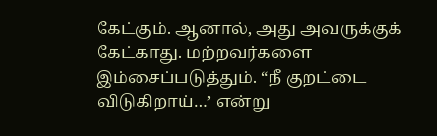கேட்கும். ஆனால், அது அவருக்குக் கேட்காது. மற்றவர்களை இம்சைப்படுத்தும். “நீ குறட்டை விடுகிறாய்…’ என்று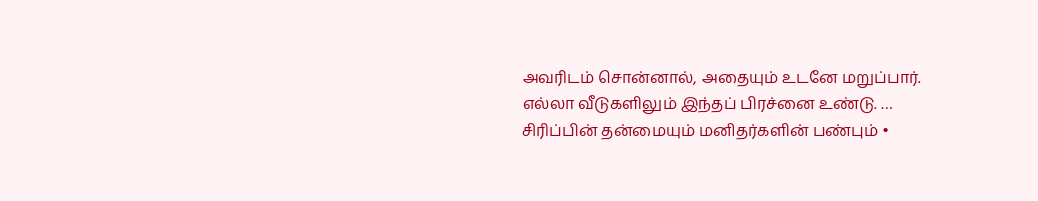அவரிடம் சொன்னால், அதையும் உடனே மறுப்பார். எல்லா வீடுகளிலும் இந்தப் பிரச்னை உண்டு. …
சிரிப்பின் தன்மையும் மனிதர்களின் பண்பும் •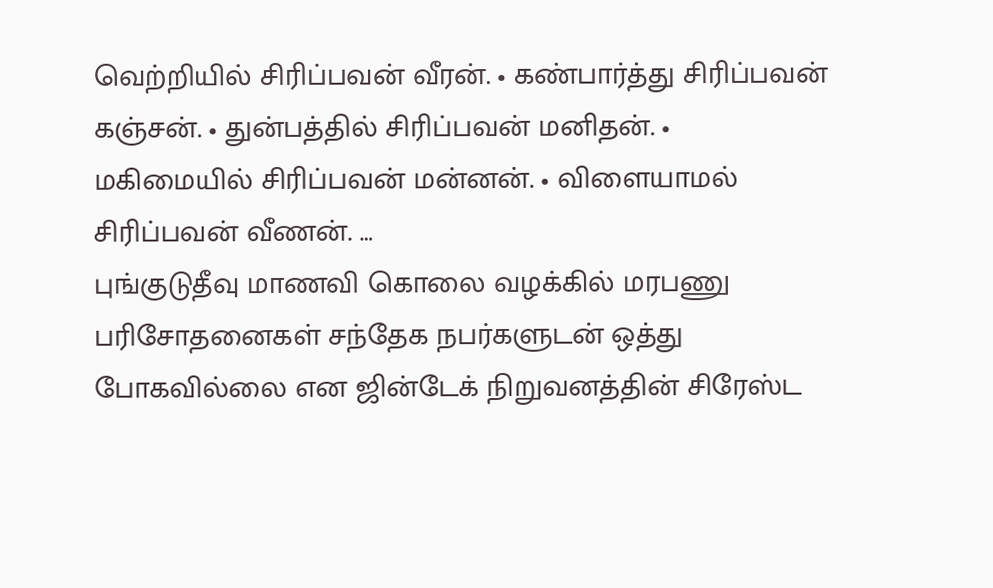வெற்றியில் சிரிப்பவன் வீரன். • கண்பார்த்து சிரிப்பவன் கஞ்சன். • துன்பத்தில் சிரிப்பவன் மனிதன். • மகிமையில் சிரிப்பவன் மன்னன். • விளையாமல் சிரிப்பவன் வீணன். …
புங்குடுதீவு மாணவி கொலை வழக்கில் மரபணு பரிசோதனைகள் சந்தேக நபர்களுடன் ஒத்து போகவில்லை என ஜின்டேக் நிறுவனத்தின் சிரேஸ்ட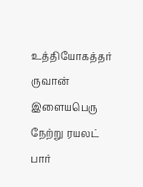உத்தியோகத்தர் ருவான் இளையபெரு நேற்று ரயலட் பார்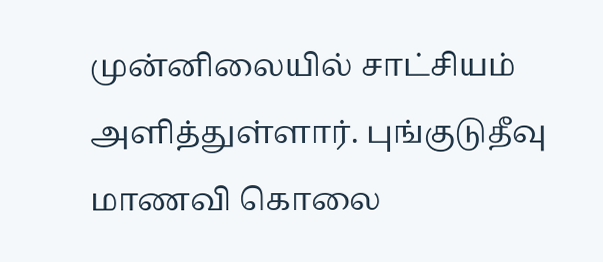முன்னிலையில் சாட்சியம் அளித்துள்ளார். புங்குடுதீவு மாணவி கொலை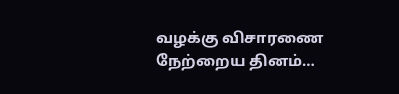வழக்கு விசாரணை நேற்றைய தினம்…